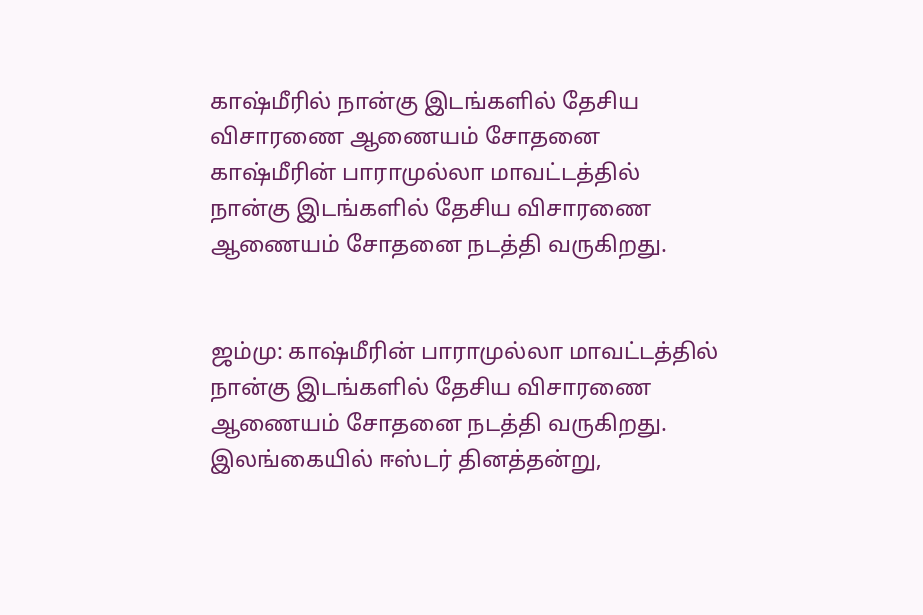காஷ்மீரில் நான்கு இடங்களில் தேசிய விசாரணை ஆணையம் சோதனை
காஷ்மீரின் பாராமுல்லா மாவட்டத்தில் நான்கு இடங்களில் தேசிய விசாரணை ஆணையம் சோதனை நடத்தி வருகிறது.


ஜம்மு: காஷ்மீரின் பாராமுல்லா மாவட்டத்தில் நான்கு இடங்களில் தேசிய விசாரணை ஆணையம் சோதனை நடத்தி வருகிறது.
இலங்கையில் ஈஸ்டர் தினத்தன்று,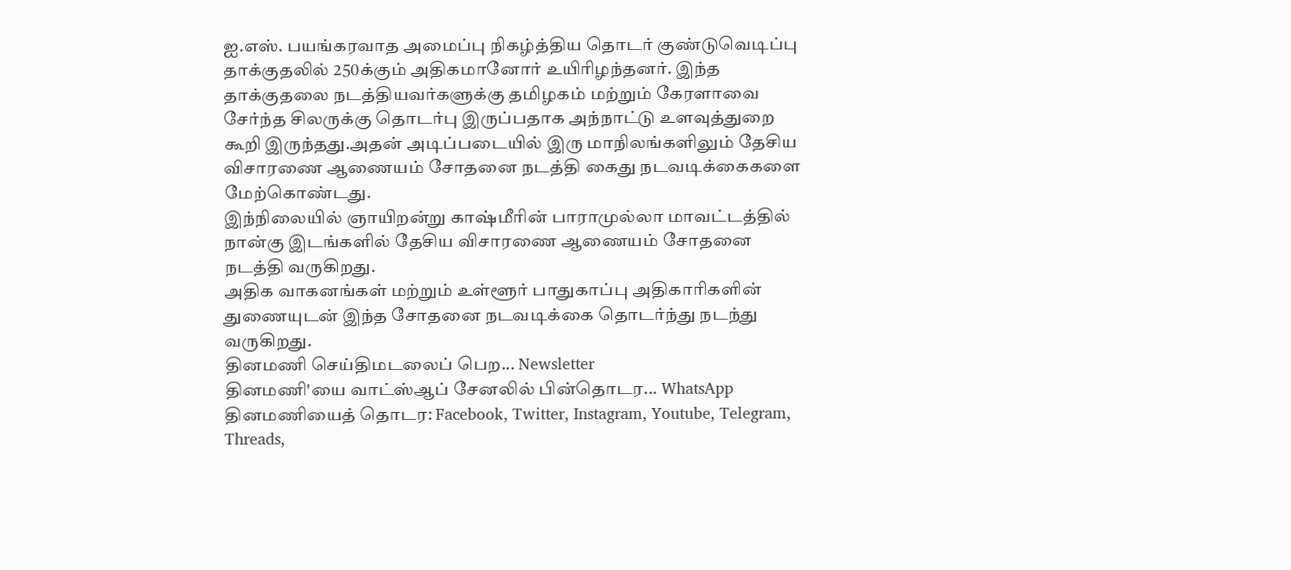ஐ.எஸ். பயங்கரவாத அமைப்பு நிகழ்த்திய தொடர் குண்டுவெடிப்பு தாக்குதலில் 250க்கும் அதிகமானோர் உயிரிழந்தனர். இந்த தாக்குதலை நடத்தியவர்களுக்கு தமிழகம் மற்றும் கேரளாவை சேர்ந்த சிலருக்கு தொடர்பு இருப்பதாக அந்நாட்டு உளவுத்துறை கூறி இருந்தது.அதன் அடிப்படையில் இரு மாநிலங்களிலும் தேசிய விசாரணை ஆணையம் சோதனை நடத்தி கைது நடவடிக்கைகளை மேற்கொண்டது.
இந்நிலையில் ஞாயிறன்று காஷ்மீரின் பாராமுல்லா மாவட்டத்தில் நான்கு இடங்களில் தேசிய விசாரணை ஆணையம் சோதனை நடத்தி வருகிறது.
அதிக வாகனங்கள் மற்றும் உள்ளூர் பாதுகாப்பு அதிகாரிகளின் துணையுடன் இந்த சோதனை நடவடிக்கை தொடர்ந்து நடந்து வருகிறது.
தினமணி செய்திமடலைப் பெற... Newsletter
தினமணி'யை வாட்ஸ்ஆப் சேனலில் பின்தொடர... WhatsApp
தினமணியைத் தொடர: Facebook, Twitter, Instagram, Youtube, Telegram, Threads,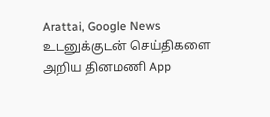Arattai, Google News
உடனுக்குடன் செய்திகளை அறிய தினமணி App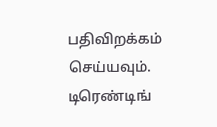பதிவிறக்கம் செய்யவும்.
டிரெண்டிங்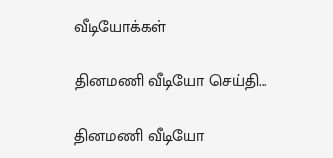வீடியோக்கள்

தினமணி வீடியோ செய்தி...

தினமணி வீடியோ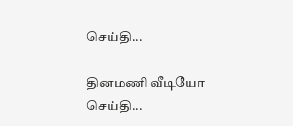செய்தி...

தினமணி வீடியோ செய்தி...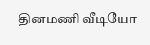தினமணி வீடியோ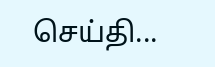செய்தி...